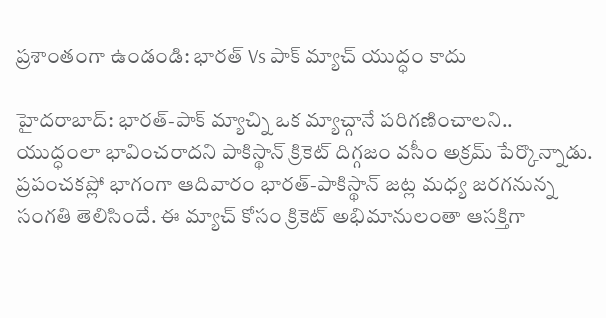ప్రశాంతంగా ఉండండి: భారత్ Vs పాక్ మ్యాచ్ యుద్ధం కాదు

హైదరాబాద్: భారత్-పాక్ మ్యాచ్ని ఒక మ్యాచ్గానే పరిగణించాలని.. యుద్ధంలా భావించరాదని పాకిస్థాన్ క్రికెట్ దిగ్గజం వసీం అక్రమ్ పేర్కొన్నాడు. ప్రపంచకప్లో భాగంగా ఆదివారం భారత్-పాకిస్థాన్ జట్ల మధ్య జరగనున్న సంగతి తెలిసిందే. ఈ మ్యాచ్ కోసం క్రికెట్ అభిమానులంతా ఆసక్తిగా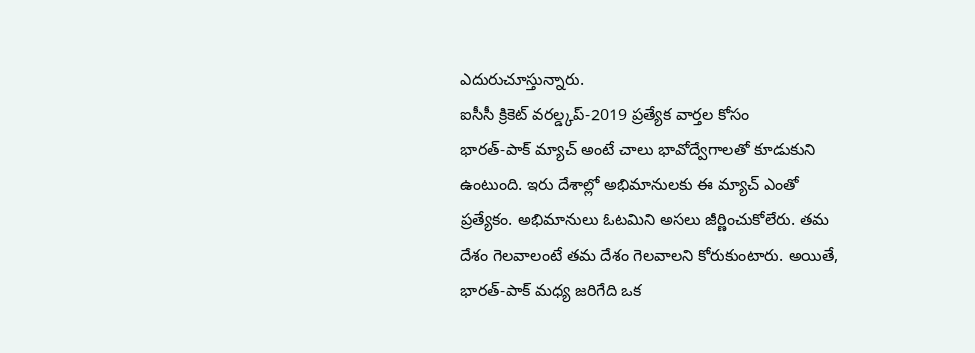ఎదురుచూస్తున్నారు.
ఐసీసీ క్రికెట్ వరల్డ్కప్-2019 ప్రత్యేక వార్తల కోసం
భారత్-పాక్ మ్యాచ్ అంటే చాలు భావోద్వేగాలతో కూడుకుని ఉంటుంది. ఇరు దేశాల్లో అభిమానులకు ఈ మ్యాచ్ ఎంతో ప్రత్యేకం. అభిమానులు ఓటమిని అసలు జీర్ణించుకోలేరు. తమ దేశం గెలవాలంటే తమ దేశం గెలవాలని కోరుకుంటారు. అయితే, భారత్-పాక్ మధ్య జరిగేది ఒక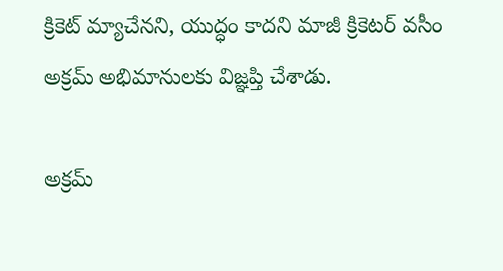క్రికెట్ మ్యాచేనని, యుద్ధం కాదని మాజీ క్రికెటర్ వసీం అక్రమ్ అభిమానులకు విజ్ఞప్తి చేశాడు.

అక్రమ్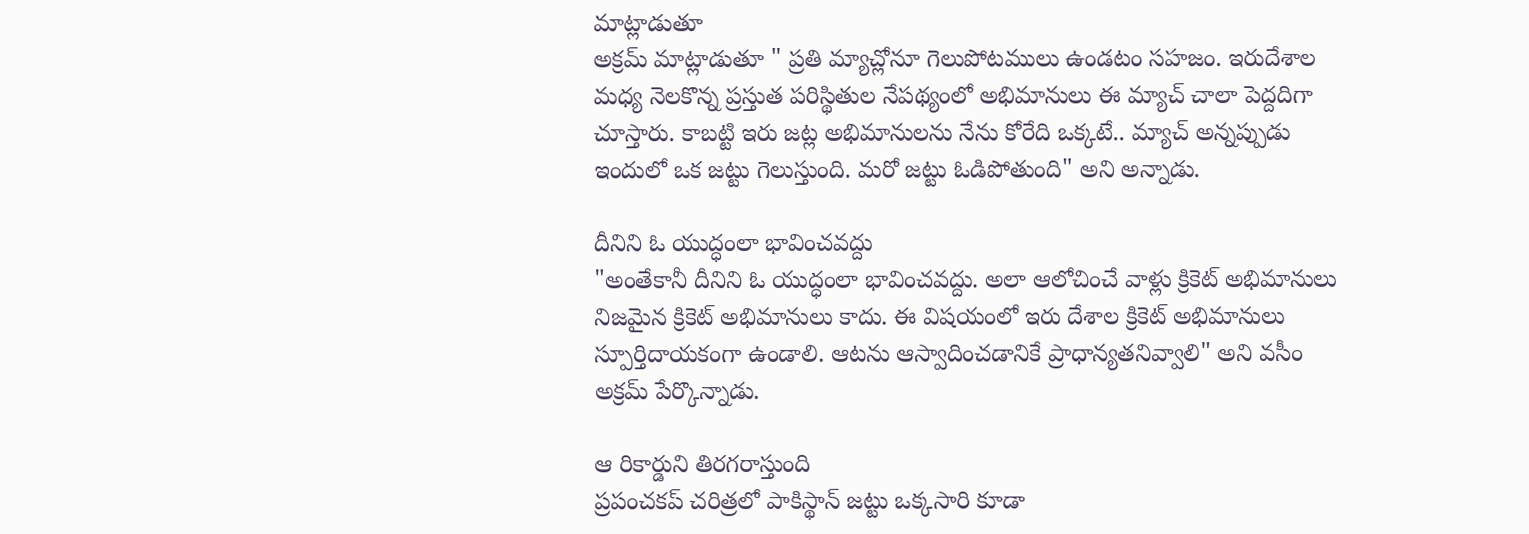మాట్లాడుతూ
అక్రమ్ మాట్లాడుతూ " ప్రతి మ్యాచ్లోనూ గెలుపోటములు ఉండటం సహజం. ఇరుదేశాల మధ్య నెలకొన్న ప్రస్తుత పరిస్థితుల నేపథ్యంలో అభిమానులు ఈ మ్యాచ్ చాలా పెద్దదిగా చూస్తారు. కాబట్టి ఇరు జట్ల అభిమానులను నేను కోరేది ఒక్కటే.. మ్యాచ్ అన్నప్పుడు ఇందులో ఒక జట్టు గెలుస్తుంది. మరో జట్టు ఓడిపోతుంది" అని అన్నాడు.

దీనిని ఓ యుద్ధంలా భావించవద్దు
"అంతేకానీ దీనిని ఓ యుద్ధంలా భావించవద్దు. అలా ఆలోచించే వాళ్లు క్రికెట్ అభిమానులు నిజమైన క్రికెట్ అభిమానులు కాదు. ఈ విషయంలో ఇరు దేశాల క్రికెట్ అభిమానులు స్పూర్తిదాయకంగా ఉండాలి. ఆటను ఆస్వాదించడానికే ప్రాధాన్యతనివ్వాలి" అని వసీం అక్రమ్ పేర్కొన్నాడు.

ఆ రికార్డుని తిరగరాస్తుంది
ప్రపంచకప్ చరిత్రలో పాకిస్థాన్ జట్టు ఒక్కసారి కూడా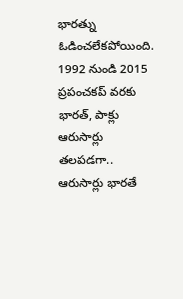భారత్ను ఓడించలేకపోయింది. 1992 నుండి 2015 ప్రపంచకప్ వరకు భారత్, పాక్లు ఆరుసార్లు తలపడగా.. ఆరుసార్లు భారతే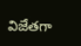విజేతగా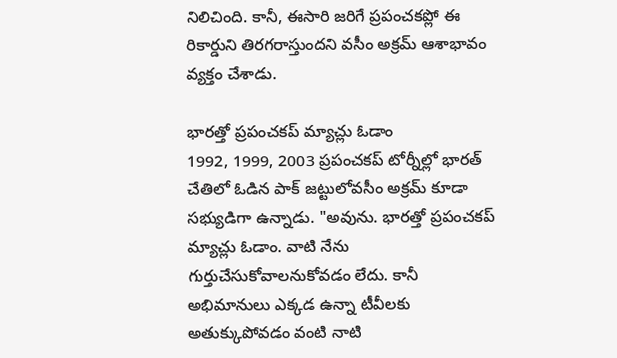నిలిచింది. కానీ, ఈసారి జరిగే ప్రపంచకప్లో ఈ రికార్డుని తిరగరాస్తుందని వసీం అక్రమ్ ఆశాభావం వ్యక్తం చేశాడు.

భారత్తో ప్రపంచకప్ మ్యాచ్లు ఓడాం
1992, 1999, 2003 ప్రపంచకప్ టోర్నీల్లో భారత్ చేతిలో ఓడిన పాక్ జట్టులోవసీం అక్రమ్ కూడా సభ్యుడిగా ఉన్నాడు. "అవును. భారత్తో ప్రపంచకప్ మ్యాచ్లు ఓడాం. వాటి నేను గుర్తుచేసుకోవాలనుకోవడం లేదు. కానీ అభిమానులు ఎక్కడ ఉన్నా టీవీలకు అతుక్కుపోవడం వంటి నాటి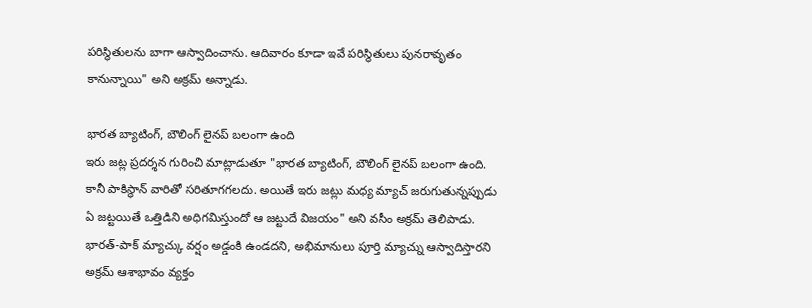పరిస్థితులను బాగా ఆస్వాదించాను. ఆదివారం కూడా ఇవే పరిస్థితులు పునరావృతం కానున్నాయి" అని అక్రమ్ అన్నాడు.

భారత బ్యాటింగ్, బౌలింగ్ లైనప్ బలంగా ఉంది
ఇరు జట్ల ప్రదర్శన గురించి మాట్లాడుతూ "భారత బ్యాటింగ్, బౌలింగ్ లైనప్ బలంగా ఉంది. కానీ పాకిస్థాన్ వారితో సరితూగగలదు. అయితే ఇరు జట్లు మధ్య మ్యాచ్ జరుగుతున్నప్పుడు ఏ జట్టయితే ఒత్తిడిని అధిగమిస్తుందో ఆ జట్టుదే విజయం" అని వసీం అక్రమ్ తెలిపాడు. భారత్-పాక్ మ్యాచ్కు వర్షం అడ్డంకి ఉండదని, అభిమానులు పూర్తి మ్యాచ్ను ఆస్వాదిస్తారని అక్రమ్ ఆశాభావం వ్యక్తం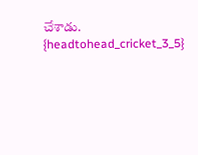చేశాడు.
{headtohead_cricket_3_5}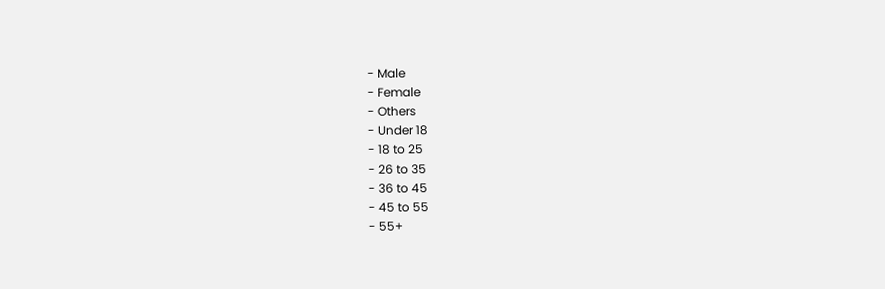- Male
- Female
- Others
- Under 18
- 18 to 25
- 26 to 35
- 36 to 45
- 45 to 55
- 55+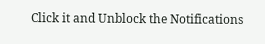Click it and Unblock the Notifications